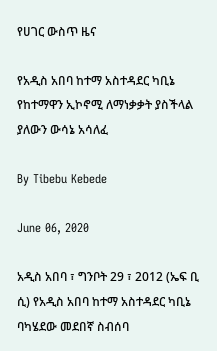የሀገር ውስጥ ዜና

የአዲስ አበባ ከተማ አስተዳደር ካቢኔ የከተማዋን ኢኮኖሚ ለማነቃቃት ያስችላል ያለውን ውሳኔ አሳለፈ

By Tibebu Kebede

June 06, 2020

አዲስ አበባ ፣ ግንቦት 29 ፣ 2012 (ኤፍ ቢ ሲ) የአዲስ አበባ ከተማ አስተዳደር ካቢኔ ባካሄደው መደበኛ ስብሰባ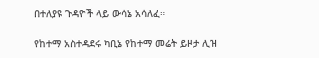በተለያዩ ጉዳዮች ላይ ውሳኔ አሳለፈ።

የከተማ አስተዳደሩ ካቢኔ የከተማ መሬት ይዞታ ሊዝ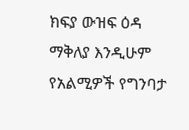ክፍያ ውዝፍ ዕዳ ማቅለያ እንዲሁም የአልሚዎች የግንባታ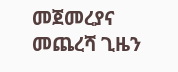መጀመረያና መጨረሻ ጊዜን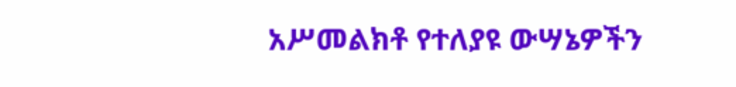አሥመልክቶ የተለያዩ ውሣኔዎችን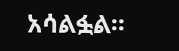አሳልፏል፡፡